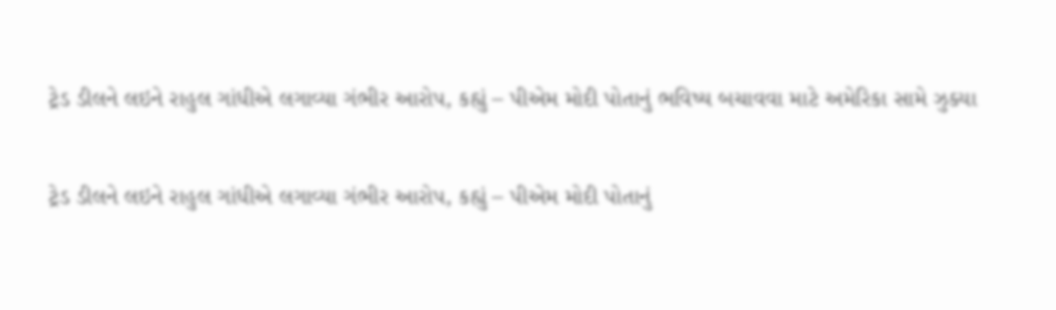ટ્રેડ ડીલને લઇને રાહુલ ગાંધીએ લગાવ્યા ગંભીર આરોપ, કહ્યું – પીએમ મોદી પોતાનું ભવિષ્ય બચાવવા માટે અમેરિકા સામે ઝુક્યા

ટ્રેડ ડીલને લઇને રાહુલ ગાંધીએ લગાવ્યા ગંભીર આરોપ, કહ્યું – પીએમ મોદી પોતાનું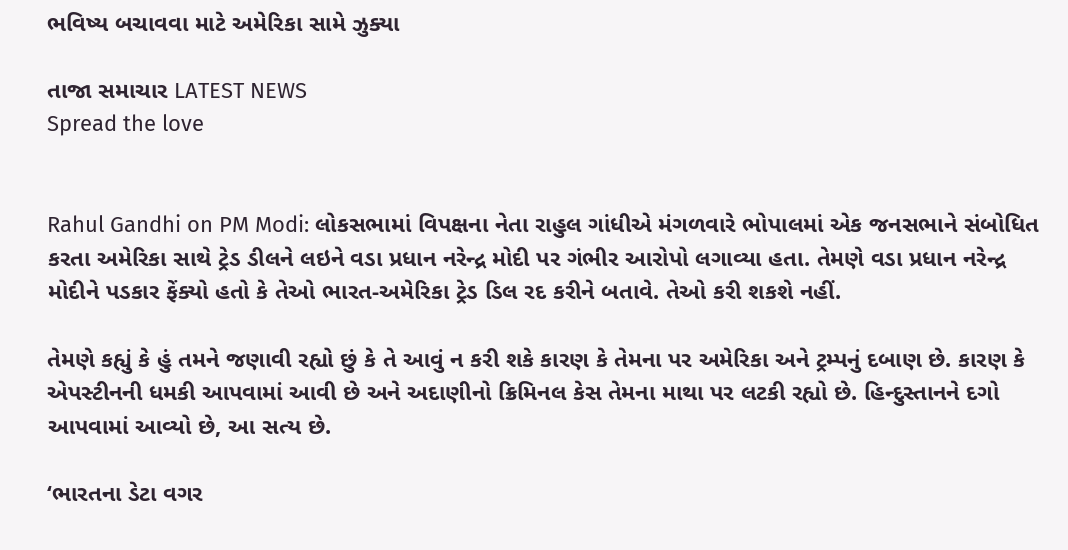ભવિષ્ય બચાવવા માટે અમેરિકા સામે ઝુક્યા

તાજા સમાચાર LATEST NEWS
Spread the love


Rahul Gandhi on PM Modi: લોકસભામાં વિપક્ષના નેતા રાહુલ ગાંધીએ મંગળવારે ભોપાલમાં એક જનસભાને સંબોધિત કરતા અમેરિકા સાથે ટ્રેડ ડીલને લઇને વડા પ્રધાન નરેન્દ્ર મોદી પર ગંભીર આરોપો લગાવ્યા હતા. તેમણે વડા પ્રધાન નરેન્દ્ર મોદીને પડકાર ફેંક્યો હતો કે તેઓ ભારત-અમેરિકા ટ્રેડ ડિલ રદ કરીને બતાવે. તેઓ કરી શકશે નહીં.

તેમણે કહ્યું કે હું તમને જણાવી રહ્યો છું કે તે આવું ન કરી શકે કારણ કે તેમના પર અમેરિકા અને ટ્રમ્પનું દબાણ છે. કારણ કે એપસ્ટીનની ધમકી આપવામાં આવી છે અને અદાણીનો ક્રિમિનલ કેસ તેમના માથા પર લટકી રહ્યો છે. હિન્દુસ્તાનને દગો આપવામાં આવ્યો છે, આ સત્ય છે.

‘ભારતના ડેટા વગર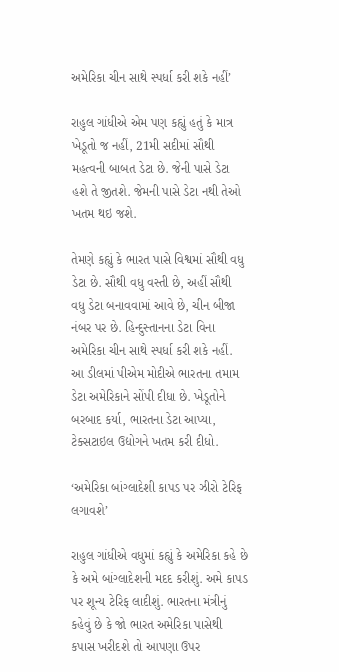અમેરિકા ચીન સાથે સ્પર્ધા કરી શકે નહીં’

રાહુલ ગાંધીએ એમ પણ કહ્યું હતું કે માત્ર ખેડૂતો જ નહીં, 21મી સદીમાં સૌથી મહત્વની બાબત ડેટા છે. જેની પાસે ડેટા હશે તે જીતશે. જેમની પાસે ડેટા નથી તેઓ ખતમ થઇ જશે.

તેમણે કહ્યું કે ભારત પાસે વિશ્વમાં સૌથી વધુ ડેટા છે. સૌથી વધુ વસ્તી છે, અહીં સૌથી વધુ ડેટા બનાવવામાં આવે છે, ચીન બીજા નંબર પર છે. હિન્દુસ્તાનના ડેટા વિના અમેરિકા ચીન સાથે સ્પર્ધા કરી શકે નહીં. આ ડીલમાં પીએમ મોદીએ ભારતના તમામ ડેટા અમેરિકાને સોંપી દીધા છે. ખેડૂતોને બરબાદ કર્યા, ભારતના ડેટા આપ્યા, ટેક્સટાઇલ ઉદ્યોગને ખતમ કરી દીધો.

‘અમેરિકા બાંગ્લાદેશી કાપડ પર ઝીરો ટેરિફ લગાવશે’

રાહુલ ગાંધીએ વધુમાં કહ્યું કે અમેરિકા કહે છે કે અમે બાંગ્લાદેશની મદદ કરીશું. અમે કાપડ પર શૂન્ય ટેરિફ લાદીશું. ભારતના મંત્રીનું કહેવું છે કે જો ભારત અમેરિકા પાસેથી કપાસ ખરીદશે તો આપણા ઉપર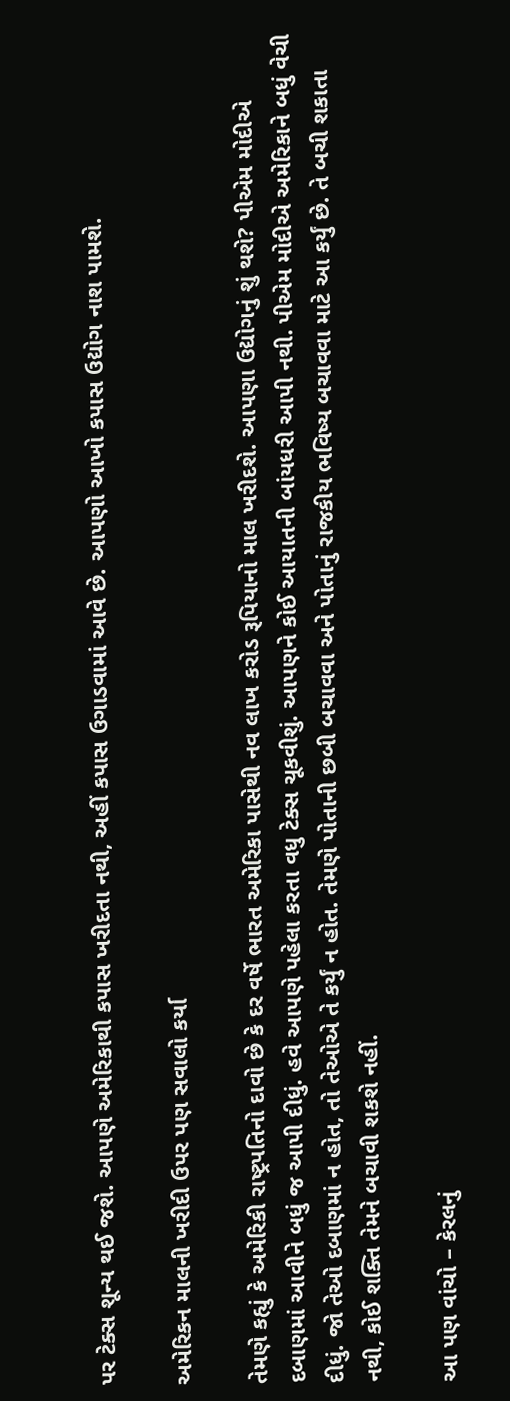પર ટેક્સ શૂન્ય થઈ જશે. આપણે અમેરિકાથી કપાસ ખરીદતા નથી, અહીં કપાસ ઉગાડવામાં આવે છે. આપણો આખો કપાસ ઉદ્યોગ નાશ પામશે.

અમેરિકન માલની ખરીદી ઉપર પણ સવાલો કર્યા

તેમણે કહ્યું કે અમેરિકી રાષ્ટ્રપતિનો દાવો છે કે દર વર્ષે ભારત અમેરિકા પાસેથી નવ લાખ કરોડ રૂપિયાનો માલ ખરીદશે. આપણા ઉદ્યોગનું શું થશે? પીએમ મોદીએ દબાણમાં આવીને બધું જ આપી દીધું. હવે આપણે પહેલા કરતા વધુ ટેક્સ ચૂકવીશું. આપણને કોઈ આયાતની બાંયધરી આપી નથી. પીએમ મોદીએ અમેરિકાને બધું વેચી દીધું. જો તેઓ દબાણમાં ન હોત, તો તેઓએ તે કર્યું ન હોત. તેમણે પોતાની છબી બચાવવા અને પોતાનું રાજકીય ભવિષ્ય બચાવવા માટે આ કર્યું છે. તે બચી શકાતા નથી, કોઈ શક્તિ તેમને બચાવી શકશે નહીં.

આ પણ વાંચો – કેરલનું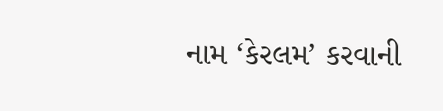નામ ‘કેરલમ’ કરવાની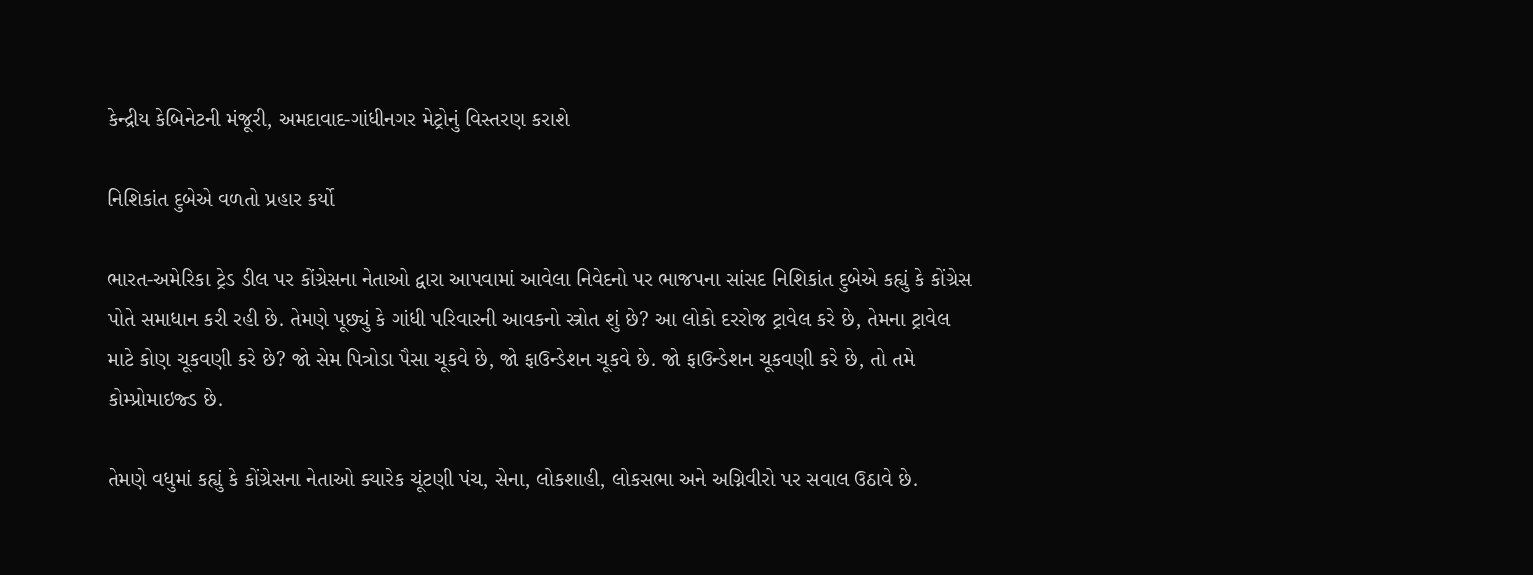કેન્દ્રીય કેબિનેટની મંજૂરી, અમદાવાદ-ગાંધીનગર મેટ્રોનું વિસ્તરણ કરાશે

નિશિકાંત દુબેએ વળતો પ્રહાર કર્યો

ભારત-અમેરિકા ટ્રેડ ડીલ પર કોંગ્રેસના નેતાઓ દ્વારા આપવામાં આવેલા નિવેદનો પર ભાજપના સાંસદ નિશિકાંત દુબેએ કહ્યું કે કોંગ્રેસ પોતે સમાધાન કરી રહી છે. તેમણે પૂછ્યું કે ગાંધી પરિવારની આવકનો સ્ત્રોત શું છે? આ લોકો દરરોજ ટ્રાવેલ કરે છે, તેમના ટ્રાવેલ માટે કોણ ચૂકવણી કરે છે? જો સેમ પિત્રોડા પૈસા ચૂકવે છે, જો ફાઉન્ડેશન ચૂકવે છે. જો ફાઉન્ડેશન ચૂકવણી કરે છે, તો તમે કોમ્પ્રોમાઇજ્ડ છે.

તેમણે વધુમાં કહ્યું કે કોંગ્રેસના નેતાઓ ક્યારેક ચૂંટણી પંચ, સેના, લોકશાહી, લોકસભા અને અગ્નિવીરો પર સવાલ ઉઠાવે છે.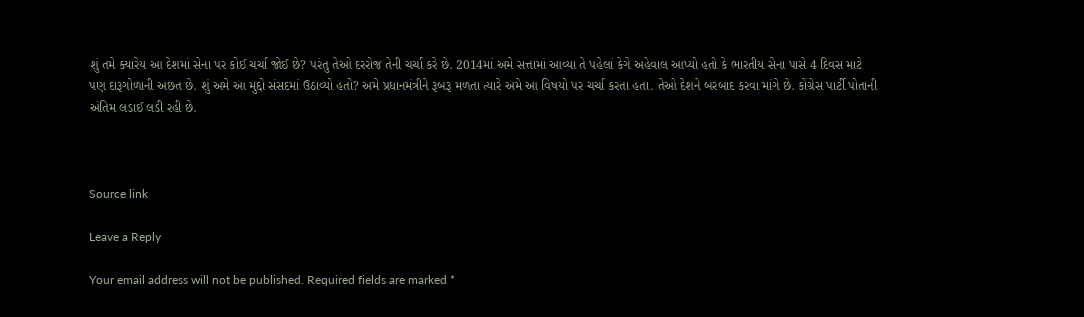શું તમે ક્યારેય આ દેશમાં સેના પર કોઈ ચર્ચા જોઈ છે? પરંતુ તેઓ દરરોજ તેની ચર્ચા કરે છે. 2014માં અમે સત્તામાં આવ્યા તે પહેલાં કેગે અહેવાલ આપ્યો હતો કે ભારતીય સેના પાસે 4 દિવસ માટે પણ દારૂગોળાની અછત છે. શું અમે આ મુદ્દો સંસદમાં ઉઠાવ્યો હતો? અમે પ્રધાનમંત્રીને રૂબરૂ મળતા ત્યારે અમે આ વિષયો પર ચર્ચા કરતા હતા. તેઓ દેશને બરબાદ કરવા માંગે છે. કોંગ્રેસ પાર્ટી પોતાની અંતિમ લડાઈ લડી રહી છે.



Source link

Leave a Reply

Your email address will not be published. Required fields are marked *